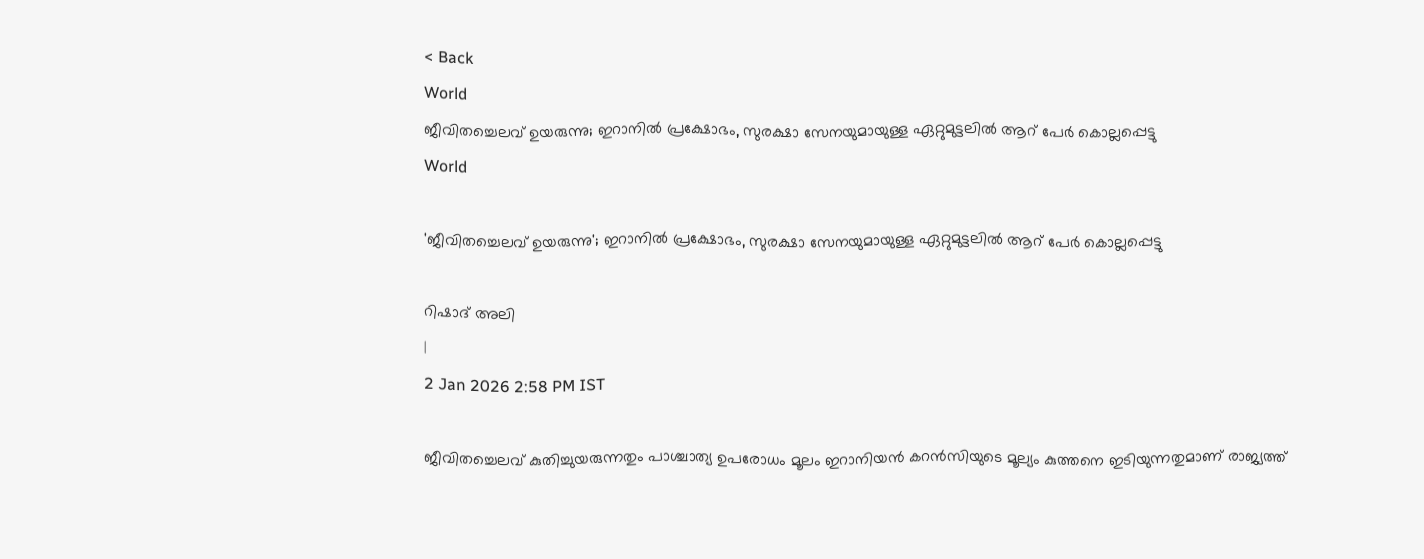< Back
World
ജീവിതച്ചെലവ് ഉയരുന്നു; ഇറാനിൽ പ്രക്ഷോഭം, സുരക്ഷാ സേനയുമായുള്ള ഏറ്റുമുട്ടലിൽ ആറ് പേർ കൊല്ലപ്പെട്ടു
World

'ജീവിതച്ചെലവ് ഉയരുന്നു'; ഇറാനിൽ പ്രക്ഷോഭം, സുരക്ഷാ സേനയുമായുള്ള ഏറ്റുമുട്ടലിൽ ആറ് പേർ കൊല്ലപ്പെട്ടു

റിഷാദ് അലി
|
2 Jan 2026 2:58 PM IST

ജീവിതച്ചെലവ് കുതിച്ചുയരുന്നതും പാശ്ചാത്യ ഉപരോധം മൂലം ഇറാനിയൻ കറൻസിയുടെ മൂല്യം കുത്തനെ ഇടിയുന്നതുമാണ് രാജ്യത്ത്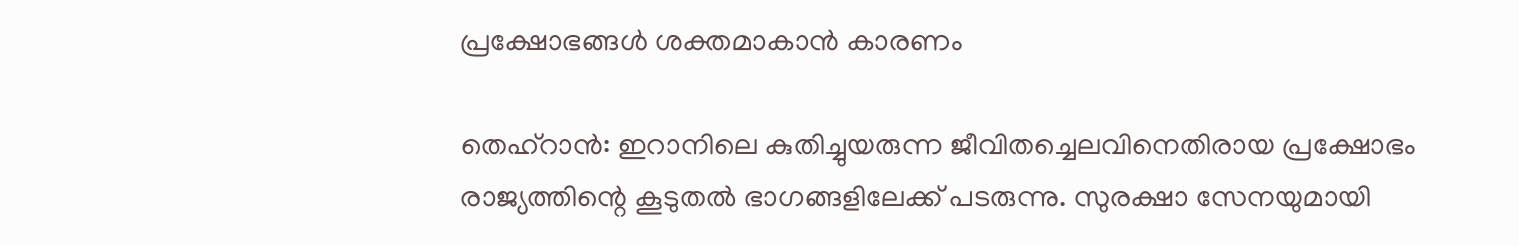പ്രക്ഷോഭങ്ങൾ ശക്തമാകാൻ കാരണം

തെഹ്റാന്‍: ഇറാനിലെ കുതിച്ചുയരുന്ന ജീവിതച്ചെലവിനെതിരായ പ്രക്ഷോഭം രാജ്യത്തിന്റെ കൂടുതൽ ഭാഗങ്ങളിലേക്ക് പടരുന്നു. സുരക്ഷാ സേനയുമായി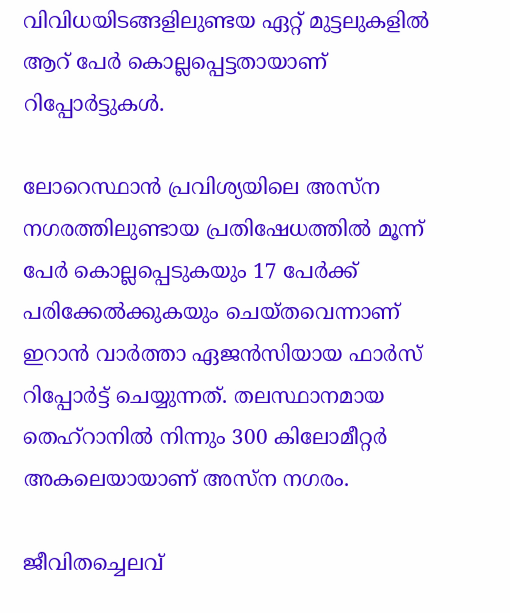വിവിധയിടങ്ങളിലുണ്ടയ ഏറ്റ് മുട്ടലുകളില്‍ ആറ് പേര്‍ കൊല്ലപ്പെട്ടതായാണ് റിപ്പോര്‍ട്ടുകള്‍.

ലോറെസ്ഥാൻ പ്രവിശ്യയിലെ അസ്ന നഗരത്തിലുണ്ടായ പ്രതിഷേധത്തിൽ മൂന്ന് പേർ കൊല്ലപ്പെടുകയും 17 പേർക്ക് പരിക്കേൽക്കുകയും ചെയ്തവെന്നാണ് ഇറാന്‍ വാർത്താ ഏജൻസിയായ ഫാർസ് റിപ്പോര്‍ട്ട് ചെയ്യുന്നത്. തലസ്ഥാനമായ തെഹ്റാനില്‍ നിന്നും 300 കിലോമീറ്റര്‍ അകലെയായാണ് അസ്ന നഗരം.

ജീവിതച്ചെലവ്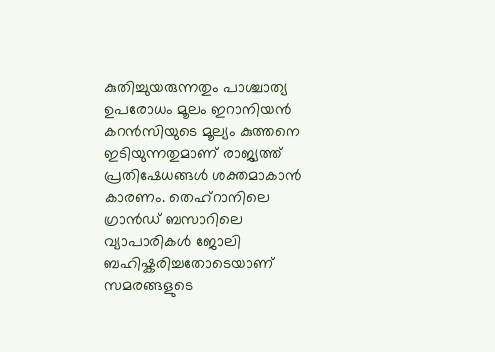കുതിച്ചുയരുന്നതും പാശ്ചാത്യ ഉപരോധം മൂലം ഇറാനിയൻ കറൻസിയുടെ മൂല്യം കുത്തനെ ഇടിയുന്നതുമാണ് രാജ്യത്ത് പ്രതിഷേധങ്ങൾ ശക്തമാകാൻ കാരണം. തെഹ്‌റാനിലെ ഗ്രാൻഡ് ബസാറിലെ വ്യാപാരികൾ ജോലി ബഹിഷ്കരിച്ചതോടെയാണ് സമരങ്ങളുടെ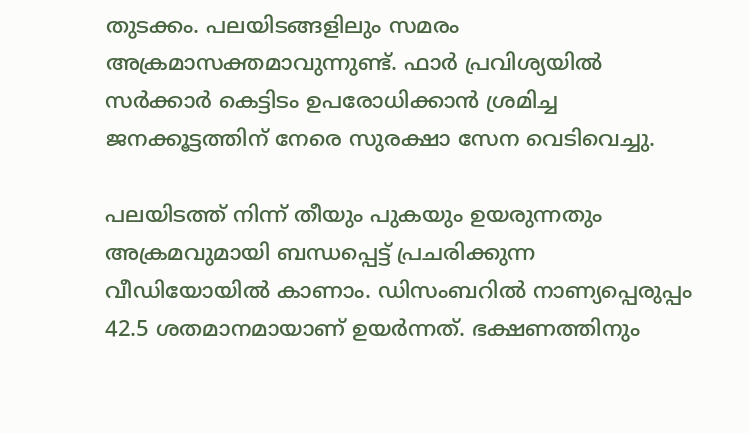തുടക്കം. പലയിടങ്ങളിലും സമരം അക്രമാസക്തമാവുന്നുണ്ട്. ഫാർ പ്രവിശ്യയിൽ സർക്കാർ കെട്ടിടം ഉപരോധിക്കാൻ ശ്രമിച്ച ജനക്കൂട്ടത്തിന് നേരെ സുരക്ഷാ സേന വെടിവെച്ചു.

പലയിടത്ത് നിന്ന് തീയും പുകയും ഉയരുന്നതും അക്രമവുമായി ബന്ധപ്പെട്ട് പ്രചരിക്കുന്ന വീഡിയോയില്‍ കാണാം. ഡിസംബറിൽ നാണ്യപ്പെരുപ്പം 42.5 ശതമാനമായാണ് ഉയർന്നത്. ഭക്ഷണത്തിനും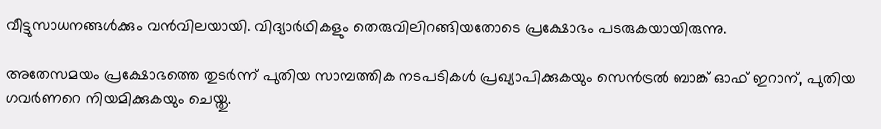വീട്ടുസാധനങ്ങൾക്കും വന്‍വിലയായി. വിദ്യാർഥികളും തെരുവിലിറങ്ങിയതോടെ പ്രക്ഷോഭം പടരുകയായിരുന്നു.

അതേസമയം പ്രക്ഷോഭത്തെ തുടർന്ന് പുതിയ സാമ്പത്തിക നടപടികൾ പ്രഖ്യാപിക്കുകയും സെൻട്രൽ ബാങ്ക് ഓഫ് ഇറാന്, പുതിയ ഗവർണറെ നിയമിക്കുകയും ചെയ്തു.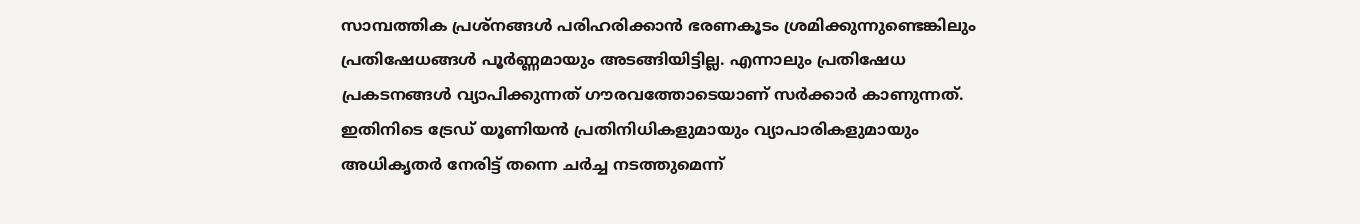സാമ്പത്തിക പ്രശ്നങ്ങൾ പരിഹരിക്കാൻ ഭരണകൂടം ശ്രമിക്കുന്നുണ്ടെങ്കിലും പ്രതിഷേധങ്ങൾ പൂർണ്ണമായും അടങ്ങിയിട്ടില്ല. എന്നാലും പ്രതിഷേധ പ്രകടനങ്ങൾ വ്യാപിക്കുന്നത് ഗൗരവത്തോടെയാണ് സർക്കാർ കാണുന്നത്. ഇതിനിടെ ട്രേഡ് യൂണിയൻ പ്രതിനിധികളുമായും വ്യാപാരികളുമായും അധികൃതർ നേരിട്ട് തന്നെ ചർച്ച നടത്തുമെന്ന്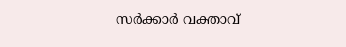സർക്കാർ വക്താവ്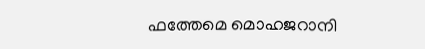ഫത്തേമെ മൊഹജറാനി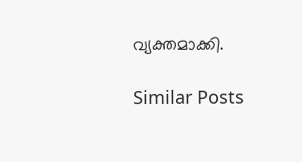വ്യക്തമാക്കി.

Similar Posts